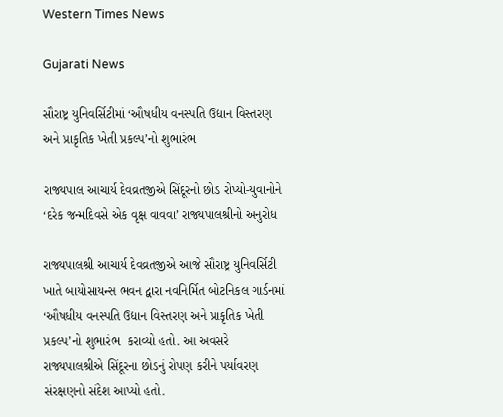Western Times News

Gujarati News

સૌરાષ્ટ્ર યુનિવર્સિટીમાં ‘ઔષધીય વનસ્પતિ ઉદ્યાન વિસ્તરણ અને પ્રાકૃતિક ખેતી પ્રકલ્પ’નો શુભારંભ

રાજ્યપાલ આચાર્ય દેવવ્રતજીએ સિંદૂરનો છોડ રોપ્યો-યુવાનોને ‘દરેક જન્મદિવસે એક વૃક્ષ વાવવા’ રાજ્યપાલશ્રીનો અનુરોધ

રાજ્યપાલશ્રી આચાર્ય દેવવ્રતજીએ આજે સૌરાષ્ટ્ર યુનિવર્સિટી ખાતે બાયોસાયન્સ ભવન દ્વારા નવનિર્મિત બોટનિકલ ગાર્ડનમાં ‘ઔષધીય વનસ્પતિ ઉદ્યાન વિસ્તરણ અને પ્રાકૃતિક ખેતી પ્રકલ્પ’નો શુભારંભ  કરાવ્યો હતો. આ અવસરે રાજ્યપાલશ્રીએ સિંદૂરના છોડનું રોપણ કરીને પર્યાવરણ સંરક્ષણનો સંદેશ આપ્યો હતો.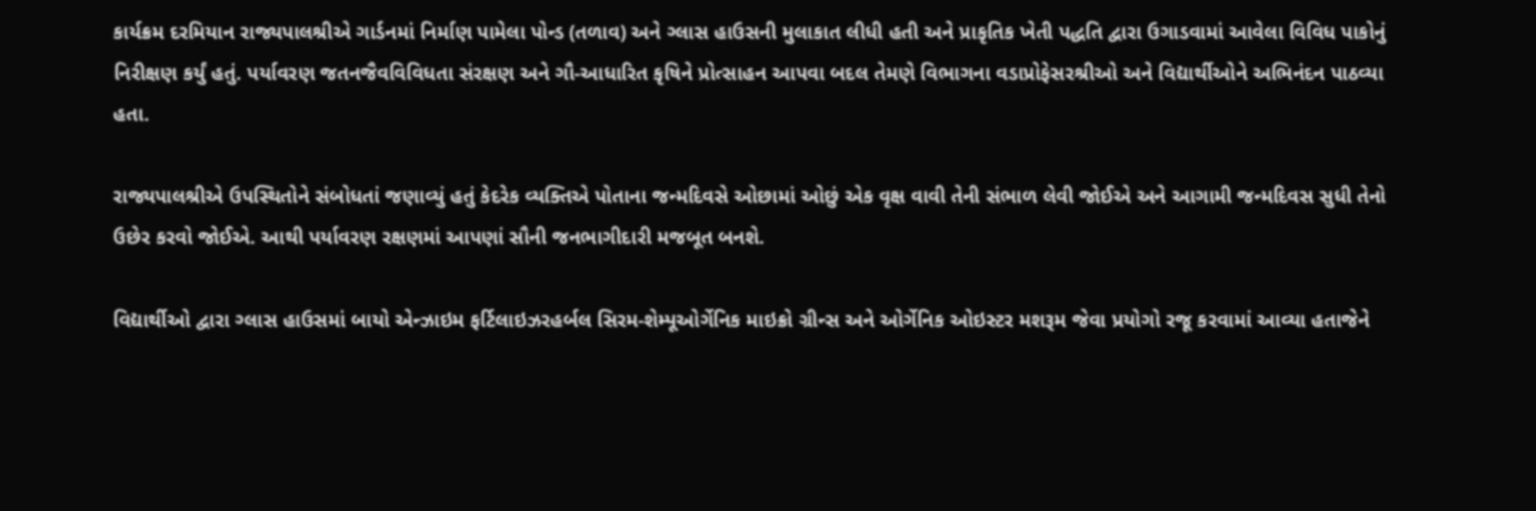કાર્યક્રમ દરમિયાન રાજ્યપાલશ્રીએ ગાર્ડનમાં નિર્માણ પામેલા પોન્ડ (તળાવ) અને ગ્લાસ હાઉસની મુલાકાત લીધી હતી અને પ્રાકૃતિક ખેતી પદ્ધતિ દ્વારા ઉગાડવામાં આવેલા વિવિધ પાકોનું નિરીક્ષણ કર્યું હતું. પર્યાવરણ જતનજૈવવિવિધતા સંરક્ષણ અને ગૌ-આધારિત કૃષિને પ્રોત્સાહન આપવા બદલ તેમણે વિભાગના વડાપ્રોફેસરશ્રીઓ અને વિદ્યાર્થીઓને અભિનંદન પાઠવ્યા હતા.

રાજ્યપાલશ્રીએ ઉપસ્થિતોને સંબોધતાં જણાવ્યું હતું કેદરેક વ્યક્તિએ પોતાના જન્મદિવસે ઓછામાં ઓછું એક વૃક્ષ વાવી તેની સંભાળ લેવી જોઈએ અને આગામી જન્મદિવસ સુધી તેનો ઉછેર કરવો જોઈએ. આથી પર્યાવરણ રક્ષણમાં આપણાં સૌની જનભાગીદારી મજબૂત બનશે.

વિદ્યાર્થીઓ દ્વારા ગ્લાસ હાઉસમાં બાયો એન્ઝાઇમ ફર્ટિલાઇઝરહર્બલ સિરમ-શેમ્પૂઓર્ગેનિક માઇક્રો ગ્રીન્સ અને ઓર્ગેનિક ઓઇસ્ટર મશરૂમ જેવા પ્રયોગો રજૂ કરવામાં આવ્યા હતાજેને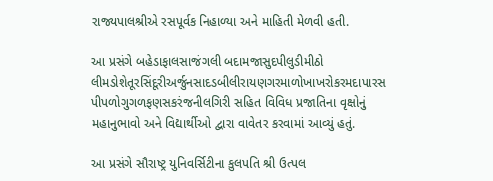રાજ્યપાલશ્રીએ રસપૂર્વક નિહાળ્યા અને માહિતી મેળવી હતી.

આ પ્રસંગે બહેડાફાલસાજંગલી બદામજાસુદપીલુડીમીઠો લીમડોશેતૂરસિંદૂરીઅર્જુનસાદડબીલીરાયણગરમાળોખાખરોકરમદાપારસ પીપળોગુગળફણસકરંજનીલગિરી સહિત વિવિધ પ્રજાતિના વૃક્ષોનું મહાનુભાવો અને વિદ્યાર્થીઓ દ્વારા વાવેતર કરવામાં આવ્યું હતું.

આ પ્રસંગે સૌરાષ્ટ્ર યુનિવર્સિટીના કુલપતિ શ્રી ઉત્પલ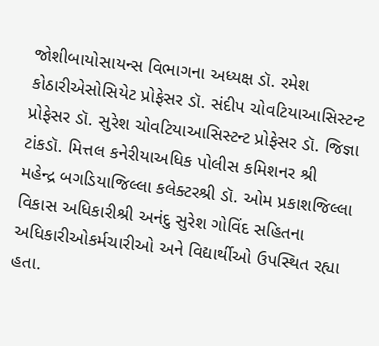જોશીબાયોસાયન્સ વિભાગના અધ્યક્ષ ડૉ. રમેશ કોઠારીએસોસિયેટ પ્રોફેસર ડૉ. સંદીપ ચોવટિયાઆસિસ્ટન્ટ પ્રોફેસર ડૉ. સુરેશ ચોવટિયાઆસિસ્ટન્ટ પ્રોફેસર ડૉ. જિજ્ઞા ટાંકડૉ. મિત્તલ કનેરીયાઅધિક પોલીસ કમિશનર શ્રી  મહેન્દ્ર બગડિયાજિલ્લા કલેક્ટરશ્રી ડૉ. ઓમ પ્રકાશજિલ્લા વિકાસ અધિકારીશ્રી અનંદુ સુરેશ ગોવિંદ સહિતના અધિકારીઓકર્મચારીઓ અને વિદ્યાર્થીઓ ઉપસ્થિત રહ્યા હતા.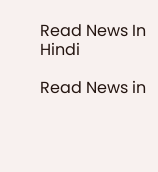Read News In Hindi

Read News in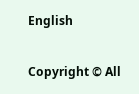English

Copyright © All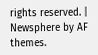rights reserved. | Newsphere by AF themes.